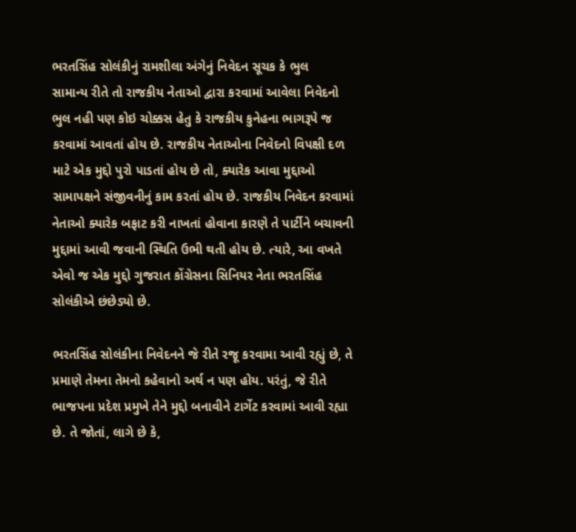ભરતસિંહ સોલંકીનું રામશીલા અંગેનું નિવેદન સૂચક કે ભુલ
સામાન્ય રીતે તો રાજકીય નેતાઓ દ્વારા કરવામાં આવેલા નિવેદનો ભુલ નહી પણ કોઇ ચોક્કસ હેતુ કે રાજકીય કુનેહના ભાગરૂપે જ કરવામાં આવતાં હોય છે. રાજકીય નેતાઓના નિવેદનો વિપક્ષી દળ માટે એક મુદ્દો પુરો પાડતાં હોય છે તો, ક્યારેક આવા મુદ્દાઓ સામાપક્ષને સંજીવનીનું કામ કરતાં હોય છે. રાજકીય નિવેદન કરવામાં નેતાઓ ક્યારેક બફાટ કરી નાખતાં હોવાના કારણે તે પાર્ટીને બચાવની મુદ્દામાં આવી જવાની સ્થિતિ ઉભી થતી હોય છે. ત્યારે, આ વખતે એવો જ એક મુદ્દો ગુજરાત કોંગ્રેસના સિનિયર નેતા ભરતસિંહ સોલંકીએ છંછેડ્યો છે.

ભરતસિંહ સોલંકીના નિવેદનને જે રીતે રજૂ કરવામા આવી રહ્યું છે, તે પ્રમાણે તેમના તેમનો કહેવાનો અર્થ ન પણ હોય. પરંતું, જે રીતે ભાજપના પ્રદેશ પ્રમુખે તેને મુદ્દો બનાવીને ટાર્ગેટ કરવામાં આવી રહ્યા છે. તે જોતાં, લાગે છે કે,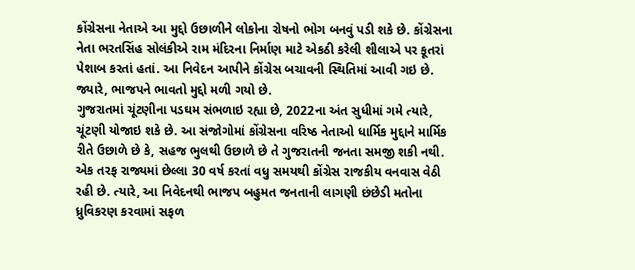કોંગ્રેસના નેતાએ આ મુદ્દો ઉછાળીને લોકોના રોષનો ભોગ બનવું પડી શકે છે. કોંગ્રેસના નેતા ભરતસિંહ સોલંકીએ રામ મંદિરના નિર્માણ માટે એકઠી કરેલી શીલાએ પર કૂતરાં પેશાબ કરતાં હતાં. આ નિવેદન આપીને કોંગ્રેસ બચાવની સ્થિતિમાં આવી ગઇ છે. જ્યારે, ભાજપને ભાવતો મુદ્દો મળી ગયો છે.
ગુજરાતમાં ચૂંટણીના પડઘમ સંભળાઇ રહ્યા છે, 2022ના અંત સુધીમાં ગમે ત્યારે, ચૂંટણી યોજાઇ શકે છે. આ સંજોગોમાં કોંગ્રેસના વરિષ્ઠ નેતાઓ ધાર્મિક મુદ્દાને માર્મિક રીતે ઉછાળે છે કે, સહજ ભુલથી ઉછાળે છે તે ગુજરાતની જનતા સમજી શકી નથી. એક તરફ રાજ્યમાં છેલ્લા 30 વર્ષ કરતાં વધુ સમયથી કોંગ્રેસ રાજકીય વનવાસ વેઠી રહી છે. ત્યારે, આ નિવેદનથી ભાજપ બહુમત જનતાની લાગણી છંછેડી મતોના ધ્રુવિકરણ કરવામાં સફળ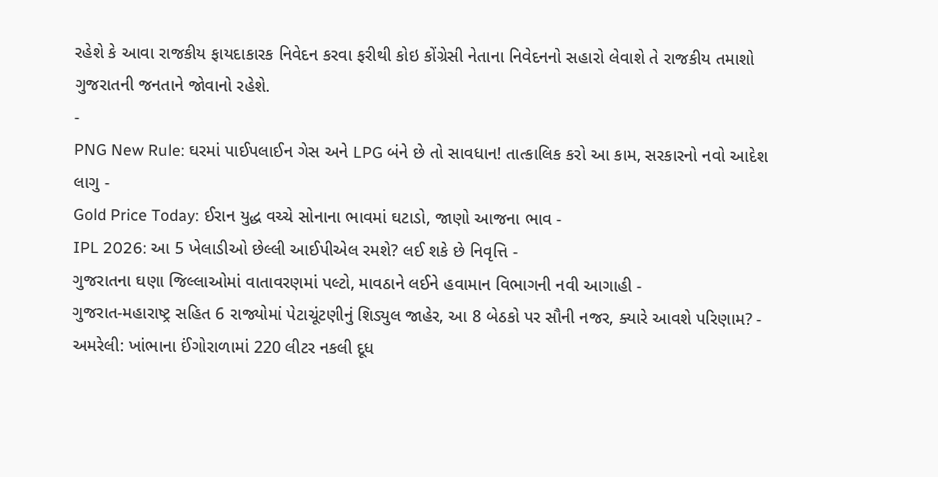રહેશે કે આવા રાજકીય ફાયદાકારક નિવેદન કરવા ફરીથી કોઇ કોંગ્રેસી નેતાના નિવેદનનો સહારો લેવાશે તે રાજકીય તમાશો ગુજરાતની જનતાને જોવાનો રહેશે.
-
PNG New Rule: ઘરમાં પાઈપલાઈન ગેસ અને LPG બંને છે તો સાવધાન! તાત્કાલિક કરો આ કામ, સરકારનો નવો આદેશ લાગુ -
Gold Price Today: ઈરાન યુદ્ધ વચ્ચે સોનાના ભાવમાં ઘટાડો, જાણો આજના ભાવ -
IPL 2026: આ 5 ખેલાડીઓ છેલ્લી આઈપીએલ રમશે? લઈ શકે છે નિવૃત્તિ -
ગુજરાતના ઘણા જિલ્લાઓમાં વાતાવરણમાં પલ્ટો, માવઠાને લઈને હવામાન વિભાગની નવી આગાહી -
ગુજરાત-મહારાષ્ટ્ર સહિત 6 રાજ્યોમાં પેટાચૂંટણીનું શિડ્યુલ જાહેર, આ 8 બેઠકો પર સૌની નજર, ક્યારે આવશે પરિણામ? -
અમરેલી: ખાંભાના ઈંગોરાળામાં 220 લીટર નકલી દૂધ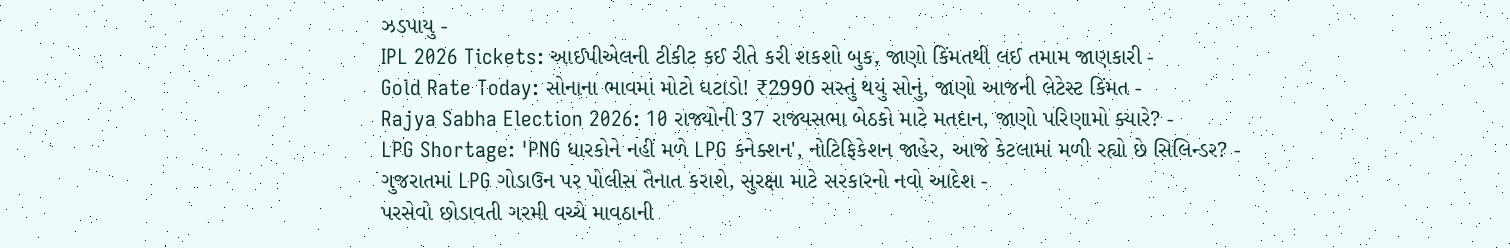ઝડપાયુ -
IPL 2026 Tickets: આઈપીએલની ટીકીટ કઈ રીતે કરી શકશો બુક, જાણો કિંમતથી લઈ તમામ જાણકારી -
Gold Rate Today: સોનાના ભાવમાં મોટો ઘટાડો! ₹2990 સસ્તું થયું સોનું, જાણો આજની લેટેસ્ટ કિંમત -
Rajya Sabha Election 2026: 10 રાજ્યોની 37 રાજ્યસભા બેઠકો માટે મતદાન, જાણો પરિણામો ક્યારે? -
LPG Shortage: 'PNG ધારકોને નહીં મળે LPG કનેક્શન', નોટિફિકેશન જાહેર, આજે કેટલામાં મળી રહ્યો છે સિલિન્ડર? -
ગુજરાતમાં LPG ગોડાઉન પર પોલીસ તૈનાત કરાશે, સુરક્ષા માટે સરકારનો નવો આદેશ -
પરસેવો છોડાવતી ગરમી વચ્ચે માવઠાની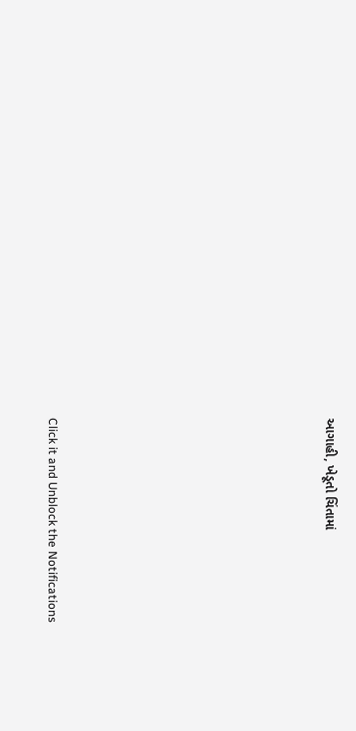આગાહી, ખેડૂતો ચિંતામાં










Click it and Unblock the Notifications